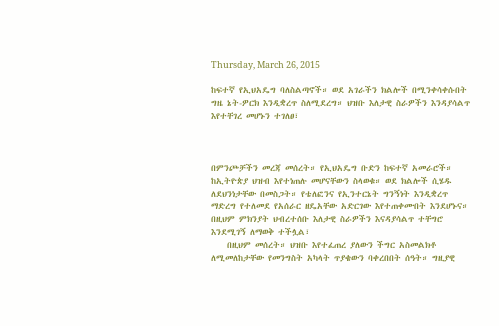Thursday, March 26, 2015

ከፍተኛ የኢህአዴግ ባለስልጣኖች። ወደ አገራችን ክልሎች በሚንቀሳቀሱበት ግዜ ኔት-ዎርክ እንዲቋረጥ ስለሚደረግ። ህዝቡ እለታዊ ስራዎችን እንዳያሳልጥ እየተቸገረ መሆኑን ተገለፀ፣



በምንጮቻችን መረጃ መሰረት። የኢህአዴግ ቡድን ከፍተኛ አመራሮች። ከኢትዮጵያ ህዝብ እየተነጠሉ መሆናቸውን ስላወቁ። ወደ ክልሎች ሲሄዱ ለደህንነታቸው በመስጋት። የቴለፎንና የኢንተርኔት ግንኝነት እንዲቋረጥ ማድረግ የተለመደ የአሰራር ዘዴአቸው አድርገው እየተጠቀሙበት እንደሆኑና። በዚህም ምክንያት ህብረተሰቡ እለታዊ ስራዎችን እናዳያሳልጥ ተቸግሮ እንደሚገኝ ለማወቅ ተችሏል፣
    በዚህም መሰረት። ህዝቡ እየተፈጠረ ያለውን ችግር አስመልክቶ  ለሚመለከታቸው የመንግስት አካላት ጥያቄውን ባቀረበበት ሰዓት። ግዚያዊ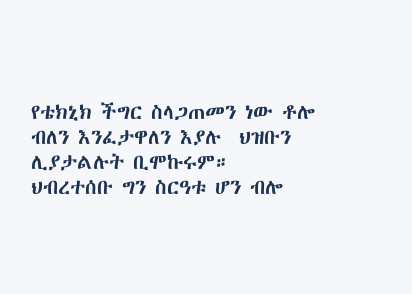የቴክኒክ ችግር ስላጋጠመን ነው ቶሎ ብለን እንፈታዋለን እያሉ  ህዝቡን ሊያታልሉት ቢሞኩሩም። ህብረተሰቡ ግን ስርዓቱ ሆን ብሎ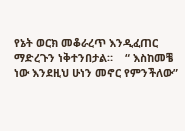የኔት ወርክ መቆራረጥ እንዲፈጠር ማድረጉን ነቅተንበታል።    “ እስከመቼ ነው እንደዚህ ሁነን መኖር የምንችለው”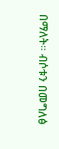በማለት። ብሶቱን በመግለፅ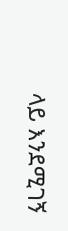ላይ እንደሚገኝ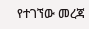የተገኘው መረጃ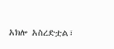አክሎ አስረድቷል፣